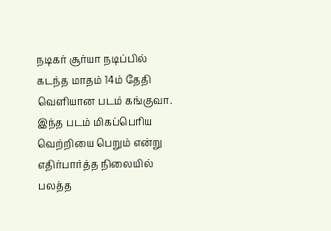நடிகர் சூர்யா நடிப்பில் கடந்த மாதம் 14ம் தேதி வெளியான படம் கங்குவா. இந்த படம் மிகப்பெரிய வெற்றியை பெறும் என்று எதிர்பார்த்த நிலையில் பலத்த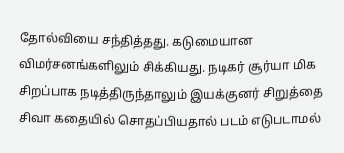தோல்வியை சந்தித்தது. கடுமையான விமர்சனங்களிலும் சிக்கியது. நடிகர் சூர்யா மிக சிறப்பாக நடித்திருந்தாலும் இயக்குனர் சிறுத்தை சிவா கதையில் சொதப்பியதால் படம் எடுபடாமல்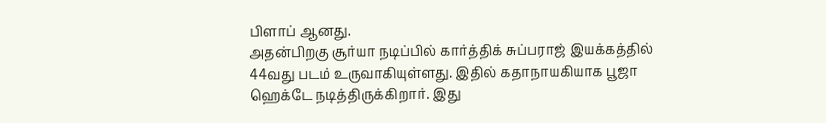பிளாப் ஆனது.
அதன்பிறகு சூர்யா நடிப்பில் கார்த்திக் சுப்பராஜ் இயக்கத்தில் 44வது படம் உருவாகியுள்ளது. இதில் கதாநாயகியாக பூஜா ஹெக்டே நடித்திருக்கிறார். இது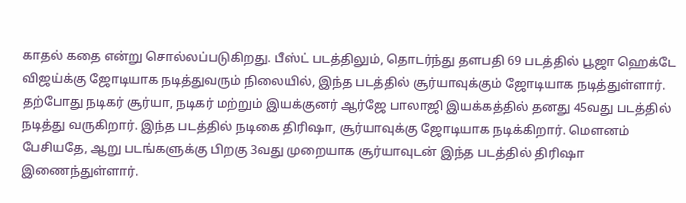காதல் கதை என்று சொல்லப்படுகிறது. பீஸ்ட் படத்திலும், தொடர்ந்து தளபதி 69 படத்தில் பூஜா ஹெக்டே விஜய்க்கு ஜோடியாக நடித்துவரும் நிலையில், இந்த படத்தில் சூர்யாவுக்கும் ஜோடியாக நடித்துள்ளார்.
தற்போது நடிகர் சூர்யா, நடிகர் மற்றும் இயக்குனர் ஆர்ஜே பாலாஜி இயக்கத்தில் தனது 45வது படத்தில் நடித்து வருகிறார். இந்த படத்தில் நடிகை திரிஷா, சூர்யாவுக்கு ஜோடியாக நடிக்கிறார். மௌனம் பேசியதே, ஆறு படங்களுக்கு பிறகு 3வது முறையாக சூர்யாவுடன் இந்த படத்தில் திரிஷா இணைந்துள்ளார்.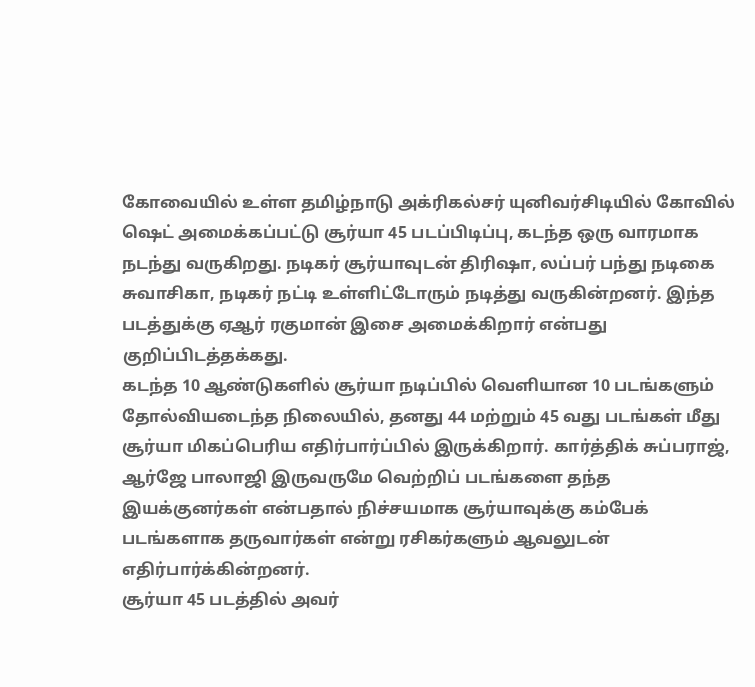கோவையில் உள்ள தமிழ்நாடு அக்ரிகல்சர் யுனிவர்சிடியில் கோவில் ஷெட் அமைக்கப்பட்டு சூர்யா 45 படப்பிடிப்பு, கடந்த ஒரு வாரமாக நடந்து வருகிறது. நடிகர் சூர்யாவுடன் திரிஷா, லப்பர் பந்து நடிகை சுவாசிகா, நடிகர் நட்டி உள்ளிட்டோரும் நடித்து வருகின்றனர். இந்த படத்துக்கு ஏஆர் ரகுமான் இசை அமைக்கிறார் என்பது குறிப்பிடத்தக்கது.
கடந்த 10 ஆண்டுகளில் சூர்யா நடிப்பில் வெளியான 10 படங்களும் தோல்வியடைந்த நிலையில், தனது 44 மற்றும் 45 வது படங்கள் மீது சூர்யா மிகப்பெரிய எதிர்பார்ப்பில் இருக்கிறார். கார்த்திக் சுப்பராஜ், ஆர்ஜே பாலாஜி இருவருமே வெற்றிப் படங்களை தந்த இயக்குனர்கள் என்பதால் நிச்சயமாக சூர்யாவுக்கு கம்பேக் படங்களாக தருவார்கள் என்று ரசிகர்களும் ஆவலுடன் எதிர்பார்க்கின்றனர்.
சூர்யா 45 படத்தில் அவர்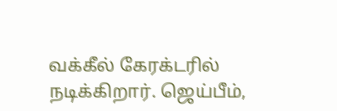வக்கீல் கேரக்டரில் நடிக்கிறார். ஜெய்பீம்,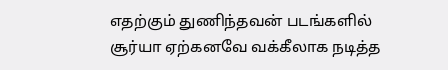எதற்கும் துணிந்தவன் படங்களில் சூர்யா ஏற்கனவே வக்கீலாக நடித்த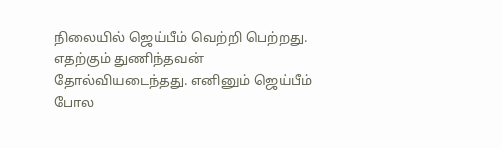நிலையில் ஜெய்பீம் வெற்றி பெற்றது. எதற்கும் துணிந்தவன் தோல்வியடைந்தது. எனினும் ஜெய்பீம் போல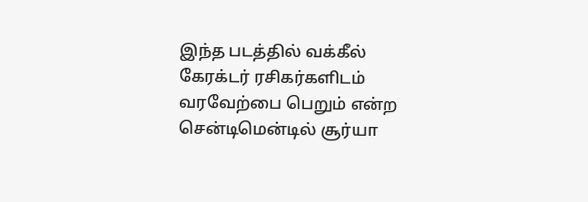இந்த படத்தில் வக்கீல் கேரக்டர் ரசிகர்களிடம் வரவேற்பை பெறும் என்ற சென்டிமென்டில் சூர்யா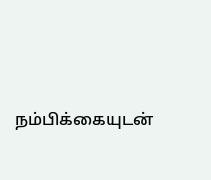நம்பிக்கையுடன்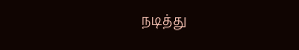நடித்து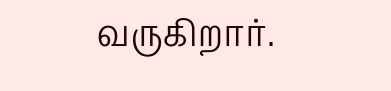வருகிறார்.